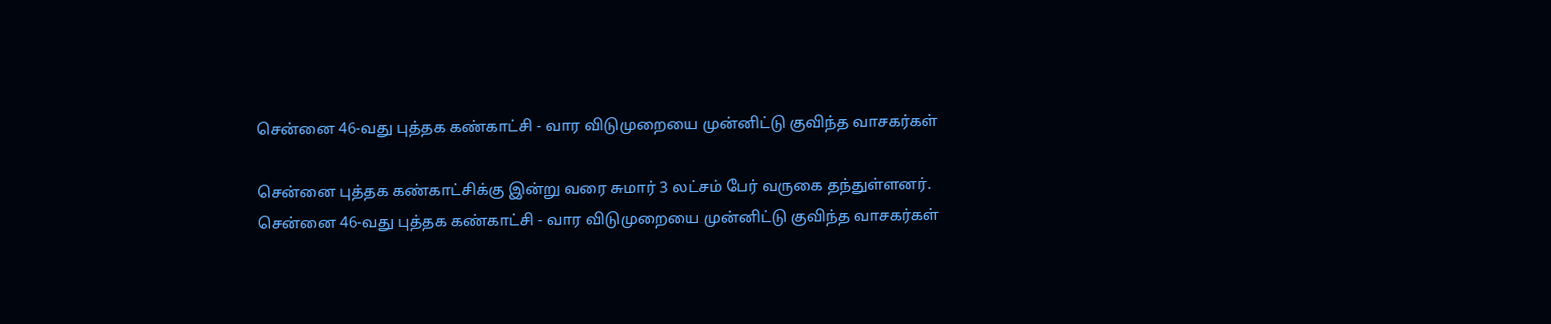சென்னை 46-வது புத்தக கண்காட்சி - வார விடுமுறையை முன்னிட்டு குவிந்த வாசகர்கள்

சென்னை புத்தக கண்காட்சிக்கு இன்று வரை சுமார் 3 லட்சம் பேர் வருகை தந்துள்ளனர்.
சென்னை 46-வது புத்தக கண்காட்சி - வார விடுமுறையை முன்னிட்டு குவிந்த வாசகர்கள்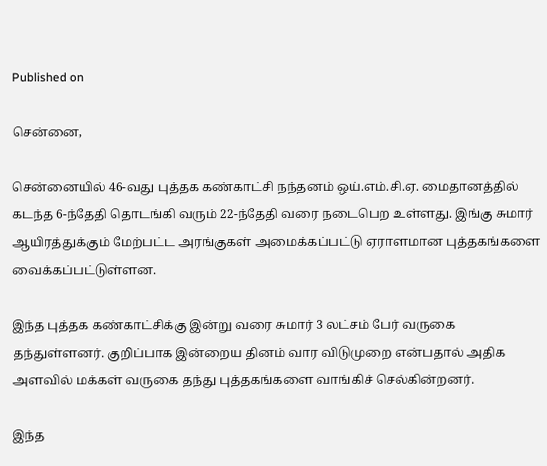Published on

சென்னை,

சென்னையில் 46-வது புத்தக கண்காட்சி நந்தனம் ஒய்.எம்.சி.ஏ. மைதானத்தில் கடந்த 6-ந்தேதி தொடங்கி வரும் 22-ந்தேதி வரை நடைபெற உள்ளது. இங்கு சுமார் ஆயிரத்துக்கும் மேற்பட்ட அரங்குகள் அமைக்கப்பட்டு ஏராளமான புத்தகங்களை வைக்கப்பட்டுள்ளன.

இந்த புத்தக கண்காட்சிக்கு இன்று வரை சுமார் 3 லட்சம் பேர் வருகை தந்துள்ளனர். குறிப்பாக இன்றைய தினம் வார விடுமுறை என்பதால் அதிக அளவில் மக்கள் வருகை தந்து புத்தகங்களை வாங்கிச் செல்கின்றனர்.

இந்த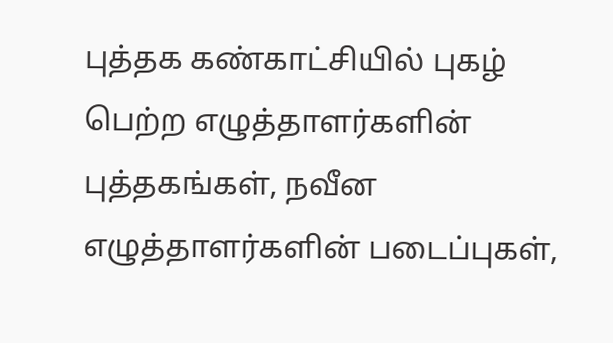புத்தக கண்காட்சியில் புகழ் பெற்ற எழுத்தாளர்களின் புத்தகங்கள், நவீன எழுத்தாளர்களின் படைப்புகள்,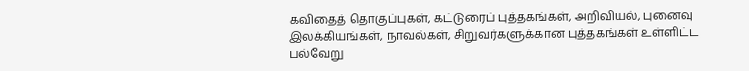கவிதைத் தொகுப்புகள், கட்டுரைப் புத்தகங்கள், அறிவியல், புனைவு இலக்கியங்கள், நாவல்கள், சிறுவர்களுக்கான புத்தகங்கள் உள்ளிட்ட பல்வேறு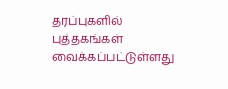தரப்புகளில் புத்தகங்கள் வைக்கப்பட்டுள்ளது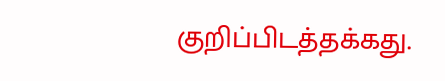குறிப்பிடத்தக்கது.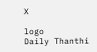X

logo
Daily Thanthi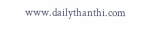www.dailythanthi.com